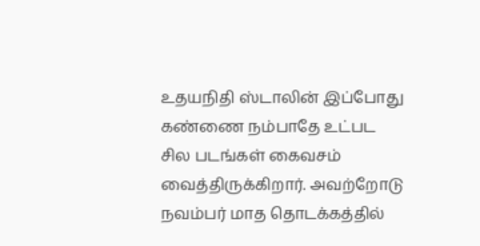உதயநிதி ஸ்டாலின் இப்போது கண்ணை நம்பாதே உட்பட சில படங்கள் கைவசம் வைத்திருக்கிறார். அவற்றோடு நவம்பர் மாத தொடக்கத்தில்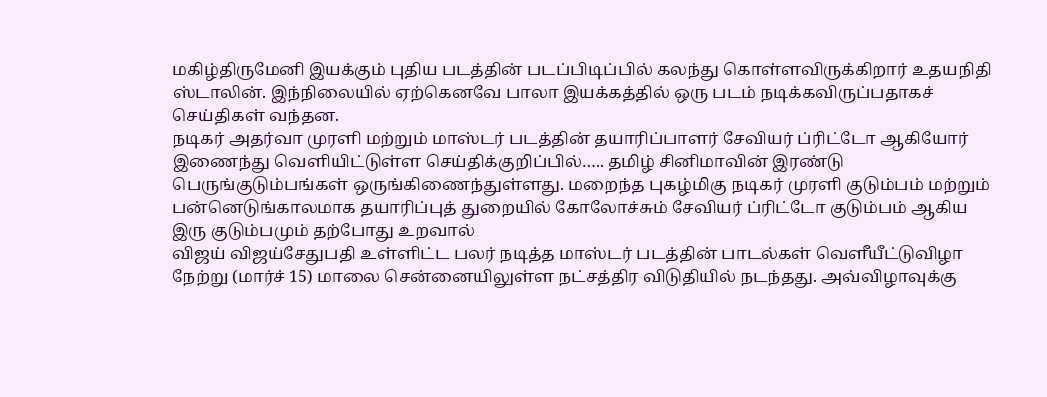மகிழ்திருமேனி இயக்கும் புதிய படத்தின் படப்பிடிப்பில் கலந்து கொள்ளவிருக்கிறார் உதயநிதி ஸ்டாலின். இந்நிலையில் ஏற்கெனவே பாலா இயக்கத்தில் ஒரு படம் நடிக்கவிருப்பதாகச் செய்திகள் வந்தன.
நடிகர் அதர்வா முரளி மற்றும் மாஸ்டர் படத்தின் தயாரிப்பாளர் சேவியர் ப்ரிட்டோ ஆகியோர் இணைந்து வெளியிட்டுள்ள செய்திக்குறிப்பில்….. தமிழ் சினிமாவின் இரண்டு பெருங்குடும்பங்கள் ஒருங்கிணைந்துள்ளது. மறைந்த புகழ்மிகு நடிகர் முரளி குடும்பம் மற்றும் பன்னெடுங்காலமாக தயாரிப்புத் துறையில் கோலோச்சும் சேவியர் ப்ரிட்டோ குடும்பம் ஆகிய இரு குடும்பமும் தற்போது உறவால்
விஜய் விஜய்சேதுபதி உள்ளிட்ட பலர் நடித்த மாஸ்டர் படத்தின் பாடல்கள் வெளீயீட்டுவிழா நேற்று (மார்ச் 15) மாலை சென்னையிலுள்ள நட்சத்திர விடுதியில் நடந்தது. அவ்விழாவுக்கு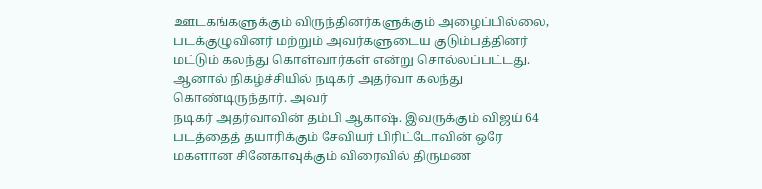ஊடகங்களுக்கும் விருந்தினர்களுக்கும் அழைப்பில்லை, படக்குழுவினர் மற்றும் அவர்களுடைய குடும்பத்தினர் மட்டும் கலந்து கொள்வார்கள் என்று சொல்லப்பட்டது. ஆனால் நிகழ்ச்சியில் நடிகர் அதர்வா கலந்து கொண்டிருந்தார். அவர்
நடிகர் அதர்வாவின் தம்பி ஆகாஷ். இவருக்கும் விஜய் 64 படத்தைத் தயாரிக்கும் சேவியர் பிரிட்டோவின் ஒரே மகளான சினேகாவுக்கும் விரைவில் திருமண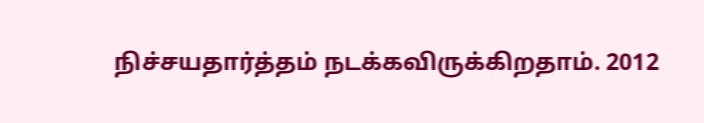நிச்சயதார்த்தம் நடக்கவிருக்கிறதாம். 2012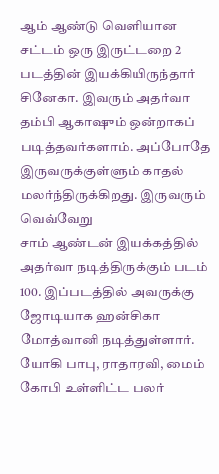ஆம் ஆண்டு வெளியான சட்டம் ஒரு இருட்டறை 2 படத்தின் இயக்கியிருந்தார் சினேகா. இவரும் அதர்வா தம்பி ஆகாஷும் ஒன்றாகப் படித்தவர்களாம். அப்போதே இருவருக்குள்ளும் காதல் மலர்ந்திருக்கிறது. இருவரும் வெவ்வேறு
சாம் ஆண்டன் இயக்கத்தில் அதர்வா நடித்திருக்கும் படம் 100. இப்படத்தில் அவருக்கு ஜோடியாக ஹன்சிகா மோத்வானி நடித்துள்ளார். யோகி பாபு, ராதாரவி, மைம் கோபி உள்ளிட்ட பலர்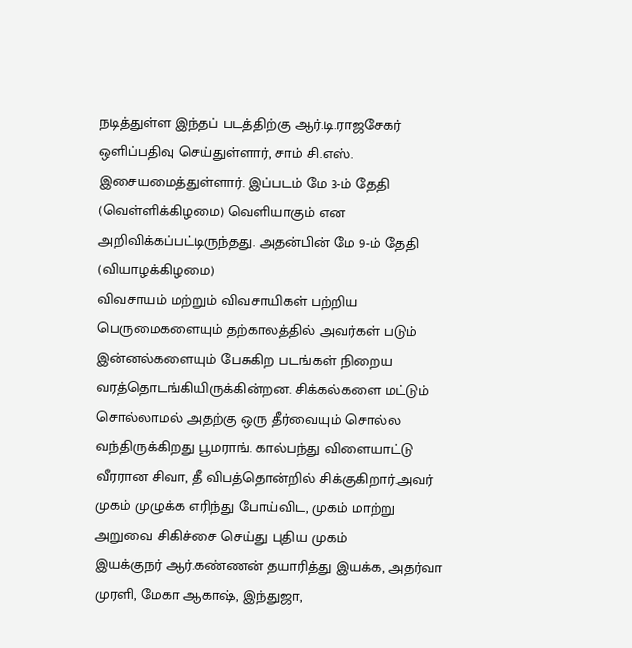நடித்துள்ள இந்தப் படத்திற்கு ஆர்.டி.ராஜசேகர் ஒளிப்பதிவு செய்துள்ளார், சாம் சி.எஸ். இசையமைத்துள்ளார். இப்படம் மே 3-ம் தேதி (வெள்ளிக்கிழமை) வெளியாகும் என அறிவிக்கப்பட்டிருந்தது. அதன்பின் மே 9-ம் தேதி (வியாழக்கிழமை)
விவசாயம் மற்றும் விவசாயிகள் பற்றிய பெருமைகளையும் தற்காலத்தில் அவர்கள் படும் இன்னல்களையும் பேசுகிற படங்கள் நிறைய வரத்தொடங்கியிருக்கின்றன. சிக்கல்களை மட்டும் சொல்லாமல் அதற்கு ஒரு தீர்வையும் சொல்ல வந்திருக்கிறது பூமராங். கால்பந்து விளையாட்டு வீரரான சிவா, தீ விபத்தொன்றில் சிக்குகிறார்.அவர் முகம் முழுக்க எரிந்து போய்விட, முகம் மாற்று அறுவை சிகிச்சை செய்து புதிய முகம்
இயக்குநர் ஆர்.கண்ணன் தயாரித்து இயக்க, அதர்வா முரளி, மேகா ஆகாஷ், இந்துஜா,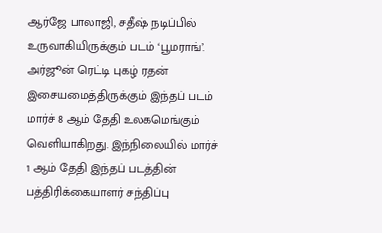ஆர்ஜே பாலாஜி, சதீஷ் நடிப்பில் உருவாகியிருக்கும் படம் ‘பூமராங்’. அர்ஜூன் ரெட்டி புகழ் ரதன் இசையமைத்திருக்கும் இந்தப் படம் மார்ச் 8 ஆம் தேதி உலகமெங்கும் வெளியாகிறது. இந்நிலையில் மார்ச் 1 ஆம் தேதி இந்தப் படத்தின் பத்திரிக்கையாளர் சந்திப்பு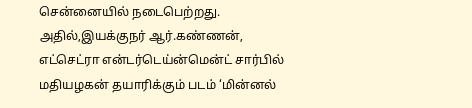சென்னையில் நடைபெற்றது. அதில்,இயக்குநர் ஆர்.கண்ணன்,
எட்செட்ரா என்டர்டெய்ன்மென்ட் சார்பில் மதியழகன் தயாரிக்கும் படம் ‘மின்னல்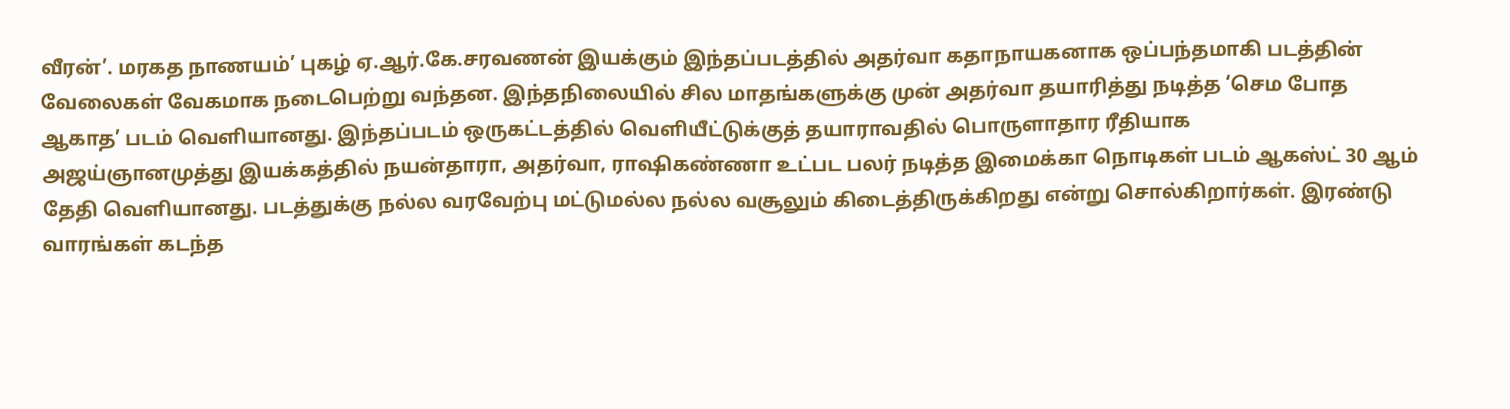வீரன்’. மரகத நாணயம்’ புகழ் ஏ.ஆர்.கே.சரவணன் இயக்கும் இந்தப்படத்தில் அதர்வா கதாநாயகனாக ஒப்பந்தமாகி படத்தின் வேலைகள் வேகமாக நடைபெற்று வந்தன. இந்தநிலையில் சில மாதங்களுக்கு முன் அதர்வா தயாரித்து நடித்த ‘செம போத ஆகாத’ படம் வெளியானது. இந்தப்படம் ஒருகட்டத்தில் வெளியீட்டுக்குத் தயாராவதில் பொருளாதார ரீதியாக
அஜய்ஞானமுத்து இயக்கத்தில் நயன்தாரா, அதர்வா, ராஷிகண்ணா உட்பட பலர் நடித்த இமைக்கா நொடிகள் படம் ஆகஸ்ட் 30 ஆம் தேதி வெளியானது. படத்துக்கு நல்ல வரவேற்பு மட்டுமல்ல நல்ல வசூலும் கிடைத்திருக்கிறது என்று சொல்கிறார்கள். இரண்டு வாரங்கள் கடந்த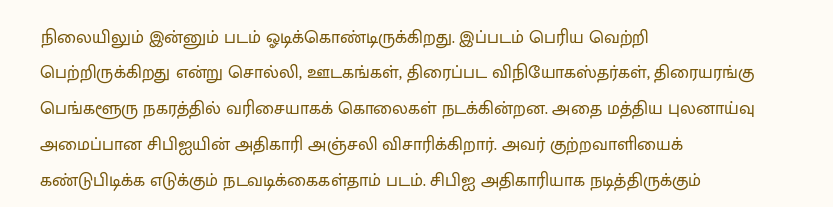நிலையிலும் இன்னும் படம் ஓடிக்கொண்டிருக்கிறது. இப்படம் பெரிய வெற்றி பெற்றிருக்கிறது என்று சொல்லி, ஊடகங்கள், திரைப்பட விநியோகஸ்தர்கள், திரையரங்கு
பெங்களூரு நகரத்தில் வரிசையாகக் கொலைகள் நடக்கின்றன. அதை மத்திய புலனாய்வு அமைப்பான சிபிஐயின் அதிகாரி அஞ்சலி விசாரிக்கிறார். அவர் குற்றவாளியைக் கண்டுபிடிக்க எடுக்கும் நடவடிக்கைகள்தாம் படம். சிபிஐ அதிகாரியாக நடித்திருக்கும்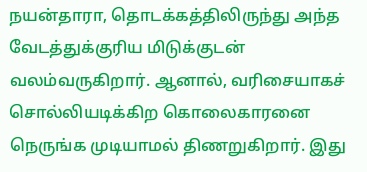நயன்தாரா, தொடக்கத்திலிருந்து அந்த வேடத்துக்குரிய மிடுக்குடன் வலம்வருகிறார். ஆனால், வரிசையாகச் சொல்லியடிக்கிற கொலைகாரனை நெருங்க முடியாமல் திணறுகிறார். இது